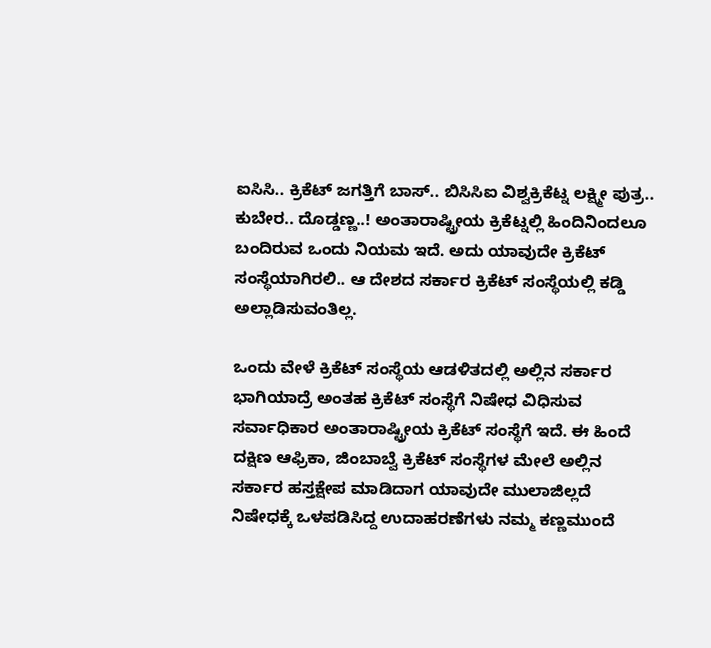ಐಸಿಸಿ.. ಕ್ರಿಕೆಟ್ ಜಗತ್ತಿಗೆ ಬಾಸ್.. ಬಿಸಿಸಿಐ ವಿಶ್ವಕ್ರಿಕೆಟ್ನ ಲಕ್ಷ್ಮೀ ಪುತ್ರ.. ಕುಬೇರ.. ದೊಡ್ಡಣ್ಣ..! ಅಂತಾರಾಷ್ಟ್ರೀಯ ಕ್ರಿಕೆಟ್ನಲ್ಲಿ ಹಿಂದಿನಿಂದಲೂ ಬಂದಿರುವ ಒಂದು ನಿಯಮ ಇದೆ. ಅದು ಯಾವುದೇ ಕ್ರಿಕೆಟ್ ಸಂಸ್ಥೆಯಾಗಿರಲಿ.. ಆ ದೇಶದ ಸರ್ಕಾರ ಕ್ರಿಕೆಟ್ ಸಂಸ್ಥೆಯಲ್ಲಿ ಕಡ್ಡಿ ಅಲ್ಲಾಡಿಸುವಂತಿಲ್ಲ.

ಒಂದು ವೇಳೆ ಕ್ರಿಕೆಟ್ ಸಂಸ್ಥೆಯ ಆಡಳಿತದಲ್ಲಿ ಅಲ್ಲಿನ ಸರ್ಕಾರ ಭಾಗಿಯಾದ್ರೆ ಅಂತಹ ಕ್ರಿಕೆಟ್ ಸಂಸ್ಥೆಗೆ ನಿಷೇಧ ವಿಧಿಸುವ ಸರ್ವಾಧಿಕಾರ ಅಂತಾರಾಷ್ಟ್ರೀಯ ಕ್ರಿಕೆಟ್ ಸಂಸ್ಥೆಗೆ ಇದೆ. ಈ ಹಿಂದೆ ದಕ್ಷಿಣ ಆಫ್ರಿಕಾ, ಜಿಂಬಾಬ್ವೆ ಕ್ರಿಕೆಟ್ ಸಂಸ್ಥೆಗಳ ಮೇಲೆ ಅಲ್ಲಿನ ಸರ್ಕಾರ ಹಸ್ತಕ್ಷೇಪ ಮಾಡಿದಾಗ ಯಾವುದೇ ಮುಲಾಜಿಲ್ಲದೆ ನಿಷೇಧಕ್ಕೆ ಒಳಪಡಿಸಿದ್ದ ಉದಾಹರಣೆಗಳು ನಮ್ಮ ಕಣ್ಣಮುಂದೆ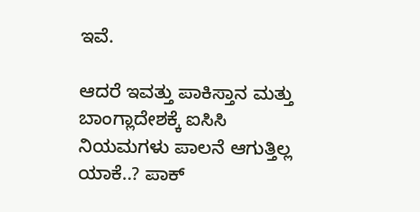ಇವೆ.

ಆದರೆ ಇವತ್ತು ಪಾಕಿಸ್ತಾನ ಮತ್ತು ಬಾಂಗ್ಲಾದೇಶಕ್ಕೆ ಐಸಿಸಿ ನಿಯಮಗಳು ಪಾಲನೆ ಆಗುತ್ತಿಲ್ಲ ಯಾಕೆ..? ಪಾಕ್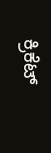ಕ್ರಿಕೆಟ್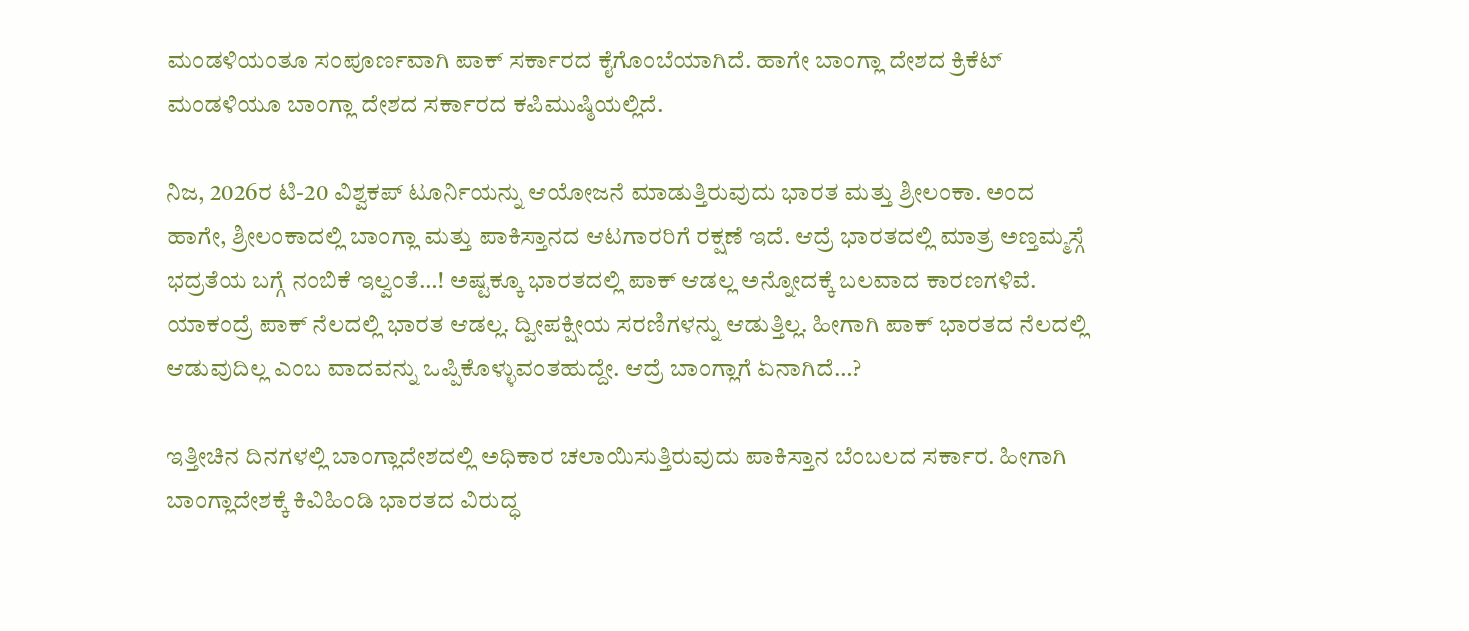ಮಂಡಳಿಯಂತೂ ಸಂಪೂರ್ಣವಾಗಿ ಪಾಕ್ ಸರ್ಕಾರದ ಕೈಗೊಂಬೆಯಾಗಿದೆ. ಹಾಗೇ ಬಾಂಗ್ಲಾ ದೇಶದ ಕ್ರಿಕೆಟ್ ಮಂಡಳಿಯೂ ಬಾಂಗ್ಲಾ ದೇಶದ ಸರ್ಕಾರದ ಕಪಿಮುಷ್ಠಿಯಲ್ಲಿದೆ.

ನಿಜ, 2026ರ ಟಿ-20 ವಿಶ್ವಕಪ್ ಟೂರ್ನಿಯನ್ನು ಆಯೋಜನೆ ಮಾಡುತ್ತಿರುವುದು ಭಾರತ ಮತ್ತು ಶ್ರೀಲಂಕಾ. ಅಂದ ಹಾಗೇ, ಶ್ರೀಲಂಕಾದಲ್ಲಿ ಬಾಂಗ್ಲಾ ಮತ್ತು ಪಾಕಿಸ್ತಾನದ ಆಟಗಾರರಿಗೆ ರಕ್ಷಣೆ ಇದೆ. ಆದ್ರೆ ಭಾರತದಲ್ಲಿ ಮಾತ್ರ ಅಣ್ತಮ್ಮಸ್ಗೆ ಭದ್ರತೆಯ ಬಗ್ಗೆ ನಂಬಿಕೆ ಇಲ್ವಂತೆ…! ಅಷ್ಟಕ್ಕೂ ಭಾರತದಲ್ಲಿ ಪಾಕ್ ಆಡಲ್ಲ ಅನ್ನೋದಕ್ಕೆ ಬಲವಾದ ಕಾರಣಗಳಿವೆ. ಯಾಕಂದ್ರೆ ಪಾಕ್ ನೆಲದಲ್ಲಿ ಭಾರತ ಆಡಲ್ಲ. ದ್ವೀಪಕ್ಷೀಯ ಸರಣಿಗಳನ್ನು ಆಡುತ್ತಿಲ್ಲ. ಹೀಗಾಗಿ ಪಾಕ್ ಭಾರತದ ನೆಲದಲ್ಲಿ ಆಡುವುದಿಲ್ಲ ಎಂಬ ವಾದವನ್ನು ಒಪ್ಪಿಕೊಳ್ಳುವಂತಹುದ್ದೇ. ಆದ್ರೆ ಬಾಂಗ್ಲಾಗೆ ಏನಾಗಿದೆ…?

ಇತ್ತೀಚಿನ ದಿನಗಳಲ್ಲಿ ಬಾಂಗ್ಲಾದೇಶದಲ್ಲಿ ಅಧಿಕಾರ ಚಲಾಯಿಸುತ್ತಿರುವುದು ಪಾಕಿಸ್ತಾನ ಬೆಂಬಲದ ಸರ್ಕಾರ. ಹೀಗಾಗಿ ಬಾಂಗ್ಲಾದೇಶಕ್ಕೆ ಕಿವಿಹಿಂಡಿ ಭಾರತದ ವಿರುದ್ಧ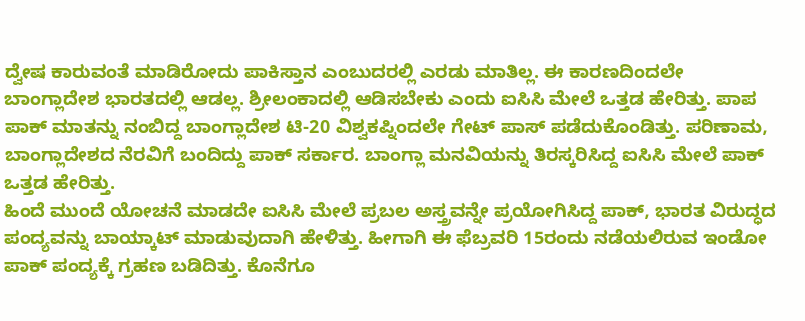ದ್ವೇಷ ಕಾರುವಂತೆ ಮಾಡಿರೋದು ಪಾಕಿಸ್ತಾನ ಎಂಬುದರಲ್ಲಿ ಎರಡು ಮಾತಿಲ್ಲ. ಈ ಕಾರಣದಿಂದಲೇ ಬಾಂಗ್ಲಾದೇಶ ಭಾರತದಲ್ಲಿ ಆಡಲ್ಲ. ಶ್ರೀಲಂಕಾದಲ್ಲಿ ಆಡಿಸಬೇಕು ಎಂದು ಐಸಿಸಿ ಮೇಲೆ ಒತ್ತಡ ಹೇರಿತ್ತು. ಪಾಪ ಪಾಕ್ ಮಾತನ್ನು ನಂಬಿದ್ದ ಬಾಂಗ್ಲಾದೇಶ ಟಿ-20 ವಿಶ್ವಕಪ್ನಿಂದಲೇ ಗೇಟ್ ಪಾಸ್ ಪಡೆದುಕೊಂಡಿತ್ತು. ಪರಿಣಾಮ, ಬಾಂಗ್ಲಾದೇಶದ ನೆರವಿಗೆ ಬಂದಿದ್ದು ಪಾಕ್ ಸರ್ಕಾರ. ಬಾಂಗ್ಲಾ ಮನವಿಯನ್ನು ತಿರಸ್ಕರಿಸಿದ್ದ ಐಸಿಸಿ ಮೇಲೆ ಪಾಕ್ ಒತ್ತಡ ಹೇರಿತ್ತು.
ಹಿಂದೆ ಮುಂದೆ ಯೋಚನೆ ಮಾಡದೇ ಐಸಿಸಿ ಮೇಲೆ ಪ್ರಬಲ ಅಸ್ತ್ರವನ್ನೇ ಪ್ರಯೋಗಿಸಿದ್ದ ಪಾಕ್, ಭಾರತ ವಿರುದ್ಧದ ಪಂದ್ಯವನ್ನು ಬಾಯ್ಕಾಟ್ ಮಾಡುವುದಾಗಿ ಹೇಳಿತ್ತು. ಹೀಗಾಗಿ ಈ ಫೆಬ್ರವರಿ 15ರಂದು ನಡೆಯಲಿರುವ ಇಂಡೋ ಪಾಕ್ ಪಂದ್ಯಕ್ಕೆ ಗ್ರಹಣ ಬಡಿದಿತ್ತು. ಕೊನೆಗೂ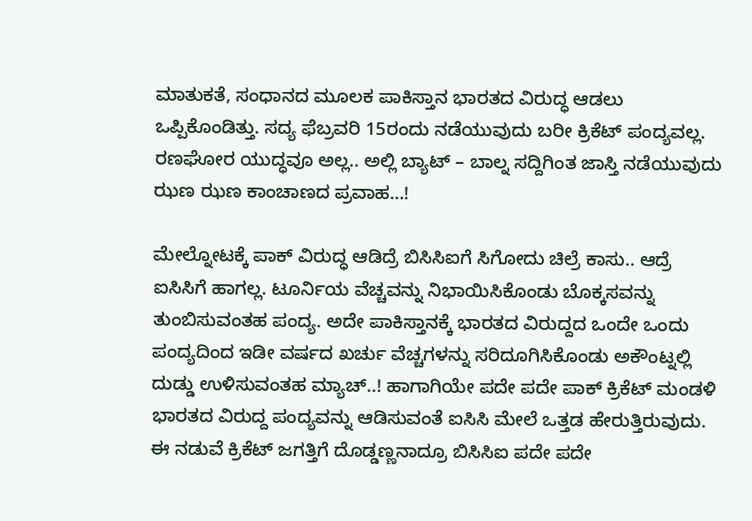ಮಾತುಕತೆ, ಸಂಧಾನದ ಮೂಲಕ ಪಾಕಿಸ್ತಾನ ಭಾರತದ ವಿರುದ್ಧ ಆಡಲು ಒಪ್ಪಿಕೊಂಡಿತ್ತು. ಸದ್ಯ ಫೆಬ್ರವರಿ 15ರಂದು ನಡೆಯುವುದು ಬರೀ ಕ್ರಿಕೆಟ್ ಪಂದ್ಯವಲ್ಲ. ರಣಘೋರ ಯುದ್ಧವೂ ಅಲ್ಲ.. ಅಲ್ಲಿ ಬ್ಯಾಟ್ – ಬಾಲ್ನ ಸದ್ದಿಗಿಂತ ಜಾಸ್ತಿ ನಡೆಯುವುದು ಝಣ ಝಣ ಕಾಂಚಾಣದ ಪ್ರವಾಹ…!

ಮೇಲ್ನೋಟಕ್ಕೆ ಪಾಕ್ ವಿರುದ್ಧ ಆಡಿದ್ರೆ ಬಿಸಿಸಿಐಗೆ ಸಿಗೋದು ಚಿಲ್ರೆ ಕಾಸು.. ಆದ್ರೆ ಐಸಿಸಿಗೆ ಹಾಗಲ್ಲ. ಟೂರ್ನಿಯ ವೆಚ್ಚವನ್ನು ನಿಭಾಯಿಸಿಕೊಂಡು ಬೊಕ್ಕಸವನ್ನು ತುಂಬಿಸುವಂತಹ ಪಂದ್ಯ. ಅದೇ ಪಾಕಿಸ್ತಾನಕ್ಕೆ ಭಾರತದ ವಿರುದ್ದದ ಒಂದೇ ಒಂದು ಪಂದ್ಯದಿಂದ ಇಡೀ ವರ್ಷದ ಖರ್ಚು ವೆಚ್ಚಗಳನ್ನು ಸರಿದೂಗಿಸಿಕೊಂಡು ಅಕೌಂಟ್ನಲ್ಲಿ ದುಡ್ಡು ಉಳಿಸುವಂತಹ ಮ್ಯಾಚ್..! ಹಾಗಾಗಿಯೇ ಪದೇ ಪದೇ ಪಾಕ್ ಕ್ರಿಕೆಟ್ ಮಂಡಳಿ ಭಾರತದ ವಿರುದ್ದ ಪಂದ್ಯವನ್ನು ಆಡಿಸುವಂತೆ ಐಸಿಸಿ ಮೇಲೆ ಒತ್ತಡ ಹೇರುತ್ತಿರುವುದು. ಈ ನಡುವೆ ಕ್ರಿಕೆಟ್ ಜಗತ್ತಿಗೆ ದೊಡ್ಡಣ್ಣನಾದ್ರೂ ಬಿಸಿಸಿಐ ಪದೇ ಪದೇ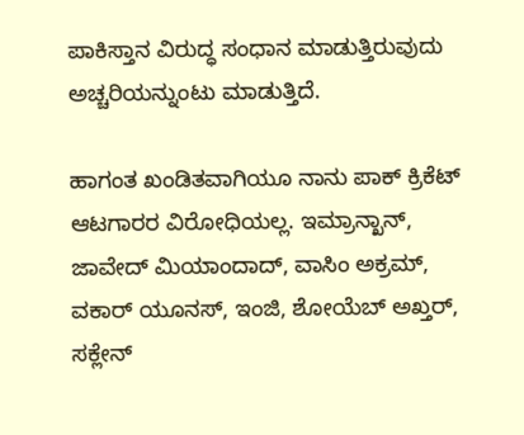ಪಾಕಿಸ್ತಾನ ವಿರುದ್ಧ ಸಂಧಾನ ಮಾಡುತ್ತಿರುವುದು ಅಚ್ಚರಿಯನ್ನುಂಟು ಮಾಡುತ್ತಿದೆ.

ಹಾಗಂತ ಖಂಡಿತವಾಗಿಯೂ ನಾನು ಪಾಕ್ ಕ್ರಿಕೆಟ್ ಆಟಗಾರರ ವಿರೋಧಿಯಲ್ಲ. ಇಮ್ರಾನ್ಖಾನ್, ಜಾವೇದ್ ಮಿಯಾಂದಾದ್, ವಾಸಿಂ ಅಕ್ರಮ್, ವಕಾರ್ ಯೂನಸ್, ಇಂಜಿ, ಶೋಯೆಬ್ ಅಖ್ತರ್, ಸಕ್ಲೇನ್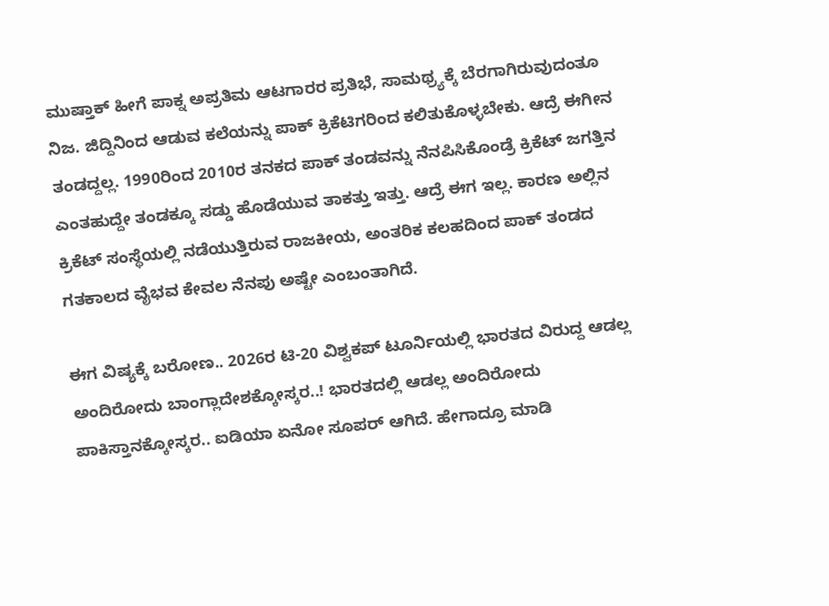ಮುಷ್ತಾಕ್ ಹೀಗೆ ಪಾಕ್ನ ಅಪ್ರತಿಮ ಆಟಗಾರರ ಪ್ರತಿಭೆ, ಸಾಮಥ್ರ್ಯಕ್ಕೆ ಬೆರಗಾಗಿರುವುದಂತೂ ನಿಜ. ಜಿದ್ದಿನಿಂದ ಆಡುವ ಕಲೆಯನ್ನು ಪಾಕ್ ಕ್ರಿಕೆಟಿಗರಿಂದ ಕಲಿತುಕೊಳ್ಳಬೇಕು. ಆದ್ರೆ ಈಗೀನ ತಂಡದ್ದಲ್ಲ. 1990ರಿಂದ 2010ರ ತನಕದ ಪಾಕ್ ತಂಡವನ್ನು ನೆನಪಿಸಿಕೊಂಡ್ರೆ ಕ್ರಿಕೆಟ್ ಜಗತ್ತಿನ ಎಂತಹುದ್ದೇ ತಂಡಕ್ಕೂ ಸಡ್ಡು ಹೊಡೆಯುವ ತಾಕತ್ತು ಇತ್ತು. ಆದ್ರೆ ಈಗ ಇಲ್ಲ. ಕಾರಣ ಅಲ್ಲಿನ ಕ್ರಿಕೆಟ್ ಸಂಸ್ಥೆಯಲ್ಲಿ ನಡೆಯುತ್ತಿರುವ ರಾಜಕೀಯ, ಅಂತರಿಕ ಕಲಹದಿಂದ ಪಾಕ್ ತಂಡದ ಗತಕಾಲದ ವೈಭವ ಕೇವಲ ನೆನಪು ಅಷ್ಟೇ ಎಂಬಂತಾಗಿದೆ.

ಈಗ ವಿಷ್ಯಕ್ಕೆ ಬರೋಣ.. 2026ರ ಟಿ-20 ವಿಶ್ವಕಪ್ ಟೂರ್ನಿಯಲ್ಲಿ ಭಾರತದ ವಿರುದ್ದ ಆಡಲ್ಲ ಅಂದಿರೋದು ಬಾಂಗ್ಲಾದೇಶಕ್ಕೋಸ್ಕರ..! ಭಾರತದಲ್ಲಿ ಆಡಲ್ಲ ಅಂದಿರೋದು ಪಾಕಿಸ್ತಾನಕ್ಕೋಸ್ಕರ.. ಐಡಿಯಾ ಏನೋ ಸೂಪರ್ ಆಗಿದೆ. ಹೇಗಾದ್ರೂ ಮಾಡಿ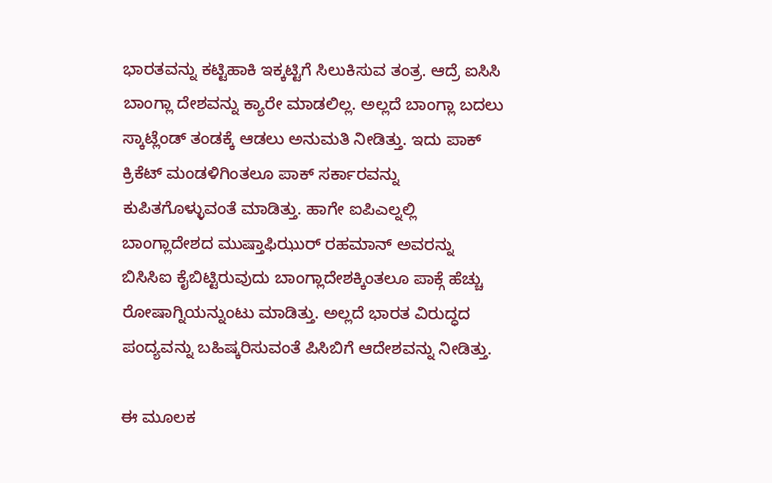ಭಾರತವನ್ನು ಕಟ್ಟಿಹಾಕಿ ಇಕ್ಕಟ್ಟಿಗೆ ಸಿಲುಕಿಸುವ ತಂತ್ರ. ಆದ್ರೆ ಐಸಿಸಿ ಬಾಂಗ್ಲಾ ದೇಶವನ್ನು ಕ್ಯಾರೇ ಮಾಡಲಿಲ್ಲ. ಅಲ್ಲದೆ ಬಾಂಗ್ಲಾ ಬದಲು ಸ್ಕಾಟ್ಲೆಂಡ್ ತಂಡಕ್ಕೆ ಆಡಲು ಅನುಮತಿ ನೀಡಿತ್ತು. ಇದು ಪಾಕ್ ಕ್ರಿಕೆಟ್ ಮಂಡಳಿಗಿಂತಲೂ ಪಾಕ್ ಸರ್ಕಾರವನ್ನು ಕುಪಿತಗೊಳ್ಳುವಂತೆ ಮಾಡಿತ್ತು. ಹಾಗೇ ಐಪಿಎಲ್ನಲ್ಲಿ ಬಾಂಗ್ಲಾದೇಶದ ಮುಷ್ತಾಫಿಝುರ್ ರಹಮಾನ್ ಅವರನ್ನು ಬಿಸಿಸಿಐ ಕೈಬಿಟ್ಟಿರುವುದು ಬಾಂಗ್ಲಾದೇಶಕ್ಕಿಂತಲೂ ಪಾಕ್ಗೆ ಹೆಚ್ಚು ರೋಷಾಗ್ನಿಯನ್ನುಂಟು ಮಾಡಿತ್ತು. ಅಲ್ಲದೆ ಭಾರತ ವಿರುದ್ಧದ ಪಂದ್ಯವನ್ನು ಬಹಿಷ್ಕರಿಸುವಂತೆ ಪಿಸಿಬಿಗೆ ಆದೇಶವನ್ನು ನೀಡಿತ್ತು.

ಈ ಮೂಲಕ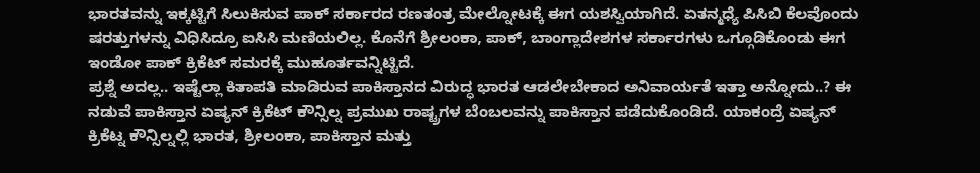ಭಾರತವನ್ನು ಇಕ್ಕಟ್ಟಿಗೆ ಸಿಲುಕಿಸುವ ಪಾಕ್ ಸರ್ಕಾರದ ರಣತಂತ್ರ ಮೇಲ್ನೋಟಕ್ಕೆ ಈಗ ಯಶಸ್ವಿಯಾಗಿದೆ. ಏತನ್ಮಧ್ಯೆ ಪಿಸಿಬಿ ಕೆಲವೊಂದು ಷರತ್ತುಗಳನ್ನು ವಿಧಿಸಿದ್ರೂ ಐಸಿಸಿ ಮಣಿಯಲಿಲ್ಲ. ಕೊನೆಗೆ ಶ್ರೀಲಂಕಾ, ಪಾಕ್, ಬಾಂಗ್ಲಾದೇಶಗಳ ಸರ್ಕಾರಗಳು ಒಗ್ಗೂಡಿಕೊಂಡು ಈಗ ಇಂಡೋ ಪಾಕ್ ಕ್ರಿಕೆಟ್ ಸಮರಕ್ಕೆ ಮುಹೂರ್ತವನ್ನಿಟ್ಟಿದೆ.
ಪ್ರಶ್ನೆ ಅದಲ್ಲ.. ಇಷ್ಟೆಲ್ಲಾ ಕಿತಾಪತಿ ಮಾಡಿರುವ ಪಾಕಿಸ್ತಾನದ ವಿರುದ್ಧ ಭಾರತ ಆಡಲೇಬೇಕಾದ ಅನಿವಾರ್ಯತೆ ಇತ್ತಾ ಅನ್ನೋದು..? ಈ ನಡುವೆ ಪಾಕಿಸ್ತಾನ ಏಷ್ಯನ್ ಕ್ರಿಕೆಟ್ ಕೌನ್ಸಿಲ್ನ ಪ್ರಮುಖ ರಾಷ್ಟ್ರಗಳ ಬೆಂಬಲವನ್ನು ಪಾಕಿಸ್ತಾನ ಪಡೆದುಕೊಂಡಿದೆ. ಯಾಕಂದ್ರೆ ಏಷ್ಯನ್ ಕ್ರಿಕೆಟ್ನ ಕೌನ್ಸಿಲ್ನಲ್ಲಿ ಭಾರತ, ಶ್ರೀಲಂಕಾ, ಪಾಕಿಸ್ತಾನ ಮತ್ತು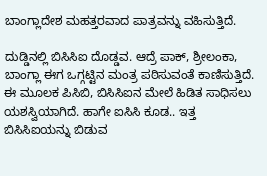ಬಾಂಗ್ಲಾದೇಶ ಮಹತ್ತರವಾದ ಪಾತ್ರವನ್ನು ವಹಿಸುತ್ತಿದೆ.

ದುಡ್ಡಿನಲ್ಲಿ ಬಿಸಿಸಿಐ ದೊಡ್ಡವ. ಆದ್ರೆ ಪಾಕ್, ಶ್ರೀಲಂಕಾ, ಬಾಂಗ್ಲಾ ಈಗ ಒಗ್ಗಟ್ಟಿನ ಮಂತ್ರ ಪಠಿಸುವಂತೆ ಕಾಣಿಸುತ್ತಿದೆ. ಈ ಮೂಲಕ ಪಿಸಿಬಿ, ಬಿಸಿಸಿಐನ ಮೇಲೆ ಹಿಡಿತ ಸಾಧಿಸಲು ಯಶಸ್ವಿಯಾಗಿದೆ. ಹಾಗೇ ಐಸಿಸಿ ಕೂಡ.. ಇತ್ತ ಬಿಸಿಸಿಐಯನ್ನು ಬಿಡುವ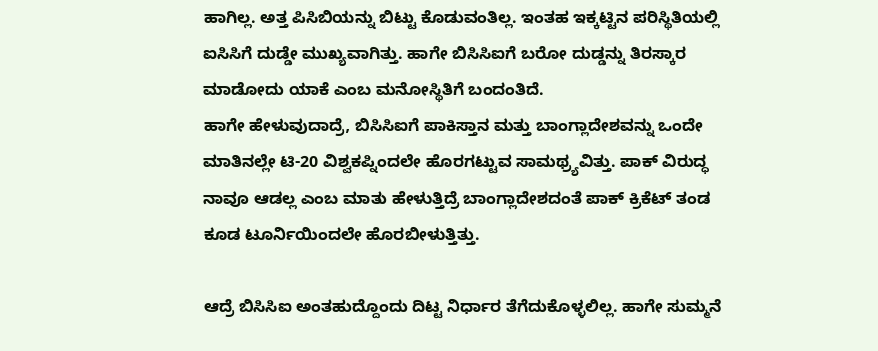ಹಾಗಿಲ್ಲ. ಅತ್ತ ಪಿಸಿಬಿಯನ್ನು ಬಿಟ್ಟು ಕೊಡುವಂತಿಲ್ಲ. ಇಂತಹ ಇಕ್ಕಟ್ಟಿನ ಪರಿಸ್ಥಿತಿಯಲ್ಲಿ ಐಸಿಸಿಗೆ ದುಡ್ಡೇ ಮುಖ್ಯವಾಗಿತ್ತು. ಹಾಗೇ ಬಿಸಿಸಿಐಗೆ ಬರೋ ದುಡ್ಡನ್ನು ತಿರಸ್ಕಾರ ಮಾಡೋದು ಯಾಕೆ ಎಂಬ ಮನೋಸ್ಥಿತಿಗೆ ಬಂದಂತಿದೆ.
ಹಾಗೇ ಹೇಳುವುದಾದ್ರೆ, ಬಿಸಿಸಿಐಗೆ ಪಾಕಿಸ್ತಾನ ಮತ್ತು ಬಾಂಗ್ಲಾದೇಶವನ್ನು ಒಂದೇ ಮಾತಿನಲ್ಲೇ ಟಿ-20 ವಿಶ್ವಕಪ್ನಿಂದಲೇ ಹೊರಗಟ್ಟುವ ಸಾಮಥ್ರ್ಯವಿತ್ತು. ಪಾಕ್ ವಿರುದ್ಧ ನಾವೂ ಆಡಲ್ಲ ಎಂಬ ಮಾತು ಹೇಳುತ್ತಿದ್ರೆ ಬಾಂಗ್ಲಾದೇಶದಂತೆ ಪಾಕ್ ಕ್ರಿಕೆಟ್ ತಂಡ ಕೂಡ ಟೂರ್ನಿಯಿಂದಲೇ ಹೊರಬೀಳುತ್ತಿತ್ತು.

ಆದ್ರೆ ಬಿಸಿಸಿಐ ಅಂತಹುದ್ದೊಂದು ದಿಟ್ಟ ನಿರ್ಧಾರ ತೆಗೆದುಕೊಳ್ಳಲಿಲ್ಲ. ಹಾಗೇ ಸುಮ್ಮನೆ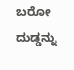ಬರೋ ದುಡ್ಡನ್ನು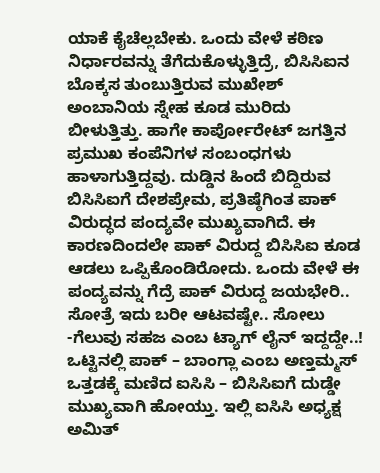ಯಾಕೆ ಕೈಚೆಲ್ಲಬೇಕು. ಒಂದು ವೇಳೆ ಕಠಿಣ ನಿರ್ಧಾರವನ್ನು ತೆಗೆದುಕೊಳ್ಳುತ್ತಿದ್ರೆ, ಬಿಸಿಸಿಐನ ಬೊಕ್ಕಸ ತುಂಬುತ್ತಿರುವ ಮುಖೇಶ್ ಅಂಬಾನಿಯ ಸ್ನೇಹ ಕೂಡ ಮುರಿದು ಬೀಳುತ್ತಿತ್ತು. ಹಾಗೇ ಕಾರ್ಪೋರೇಟ್ ಜಗತ್ತಿನ ಪ್ರಮುಖ ಕಂಪೆನಿಗಳ ಸಂಬಂಧಗಳು ಹಾಳಾಗುತ್ತಿದ್ದವು. ದುಡ್ಡಿನ ಹಿಂದೆ ಬಿದ್ದಿರುವ ಬಿಸಿಸಿಐಗೆ ದೇಶಪ್ರೇಮ, ಪ್ರತಿಷ್ಠೆಗಿಂತ ಪಾಕ್ ವಿರುದ್ಧದ ಪಂದ್ಯವೇ ಮುಖ್ಯವಾಗಿದೆ. ಈ ಕಾರಣದಿಂದಲೇ ಪಾಕ್ ವಿರುದ್ದ ಬಿಸಿಸಿಐ ಕೂಡ ಆಡಲು ಒಪ್ಪಿಕೊಂಡಿರೋದು. ಒಂದು ವೇಳೆ ಈ ಪಂದ್ಯವನ್ನು ಗೆದ್ರೆ ಪಾಕ್ ವಿರುದ್ದ ಜಯಭೇರಿ.. ಸೋತ್ರೆ ಇದು ಬರೀ ಆಟವಷ್ಟೇ.. ಸೋಲು -ಗೆಲುವು ಸಹಜ ಎಂಬ ಟ್ಯಾಗ್ ಲೈನ್ ಇದ್ದದ್ದೇ..!
ಒಟ್ಟಿನಲ್ಲಿ ಪಾಕ್ – ಬಾಂಗ್ಲಾ ಎಂಬ ಅಣ್ತಮ್ಮಸ್ ಒತ್ತಡಕ್ಕೆ ಮಣಿದ ಐಸಿಸಿ – ಬಿಸಿಸಿಐಗೆ ದುಡ್ಡೇ ಮುಖ್ಯವಾಗಿ ಹೋಯ್ತು. ಇಲ್ಲಿ ಐಸಿಸಿ ಅಧ್ಯಕ್ಷ ಅಮಿತ್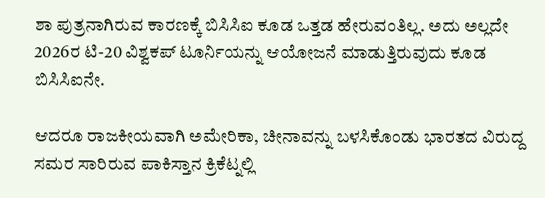ಶಾ ಪುತ್ರನಾಗಿರುವ ಕಾರಣಕ್ಕೆ ಬಿಸಿಸಿಐ ಕೂಡ ಒತ್ತಡ ಹೇರುವಂತಿಲ್ಲ. ಅದು ಅಲ್ಲದೇ 2026ರ ಟಿ-20 ವಿಶ್ವಕಪ್ ಟೂರ್ನಿಯನ್ನು ಆಯೋಜನೆ ಮಾಡುತ್ತಿರುವುದು ಕೂಡ ಬಿಸಿಸಿಐನೇ.

ಆದರೂ ರಾಜಕೀಯವಾಗಿ ಅಮೇರಿಕಾ, ಚೀನಾವನ್ನು ಬಳಸಿಕೊಂಡು ಭಾರತದ ವಿರುದ್ದ ಸಮರ ಸಾರಿರುವ ಪಾಕಿಸ್ತಾನ ಕ್ರಿಕೆಟ್ನಲ್ಲಿ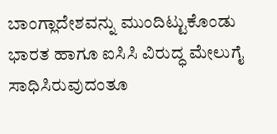ಬಾಂಗ್ಲಾದೇಶವನ್ನು ಮುಂದಿಟ್ಟುಕೊಂಡು ಭಾರತ ಹಾಗೂ ಐಸಿಸಿ ವಿರುದ್ಧ ಮೇಲುಗೈ ಸಾಧಿಸಿರುವುದಂತೂ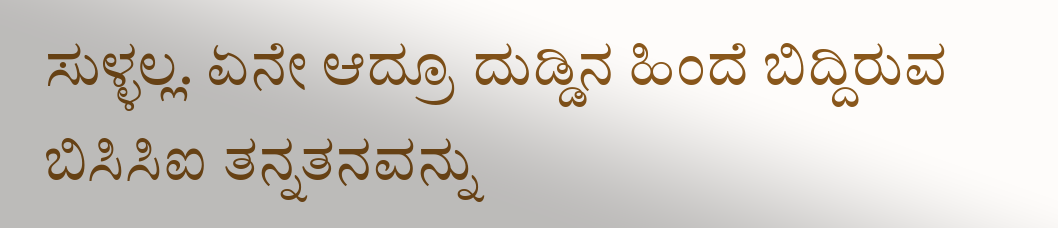ಸುಳ್ಳಲ್ಲ. ಏನೇ ಆದ್ರೂ ದುಡ್ಡಿನ ಹಿಂದೆ ಬಿದ್ದಿರುವ ಬಿಸಿಸಿಐ ತನ್ನತನವನ್ನು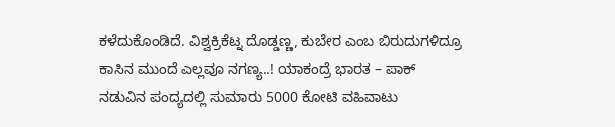ಕಳೆದುಕೊಂಡಿದೆ. ವಿಶ್ವಕ್ರಿಕೆಟ್ನ ದೊಡ್ಡಣ್ಣ, ಕುಬೇರ ಎಂಬ ಬಿರುದುಗಳಿದ್ರೂ ಕಾಸಿನ ಮುಂದೆ ಎಲ್ಲವೂ ನಗಣ್ಯ..! ಯಾಕಂದ್ರೆ ಭಾರತ – ಪಾಕ್ ನಡುವಿನ ಪಂದ್ಯದಲ್ಲಿ ಸುಮಾರು 5000 ಕೋಟಿ ವಹಿವಾಟು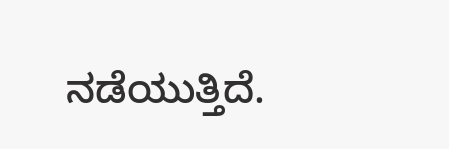ನಡೆಯುತ್ತಿದೆ.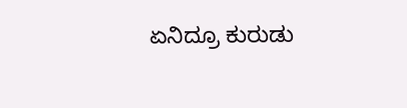ಏನಿದ್ರೂ ಕುರುಡು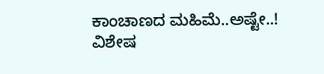ಕಾಂಚಾಣದ ಮಹಿಮೆ..ಅಷ್ಟೇ..!
ವಿಶೇಷ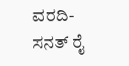ವರದಿ-ಸನತ್ ರೈ